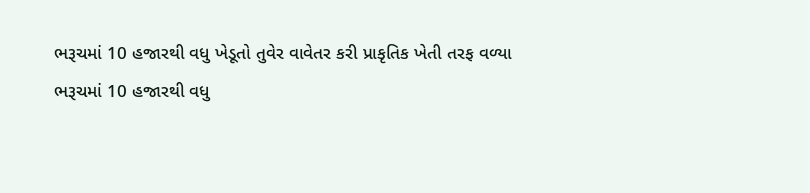ભરૂચમાં 10 હજારથી વધુ ખેડૂતો તુવેર વાવેતર કરી પ્રાકૃતિક ખેતી તરફ વળ્યા
ભરૂચમાં 10 હજારથી વધુ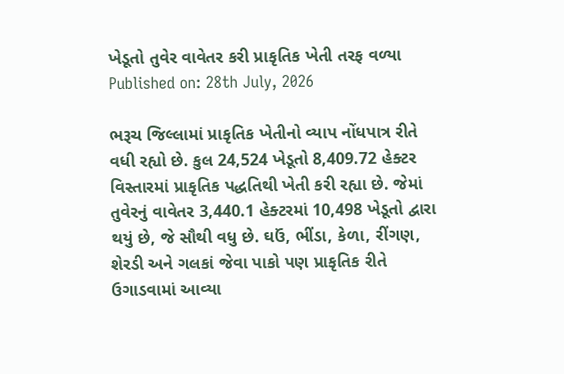ખેડૂતો તુવેર વાવેતર કરી પ્રાકૃતિક ખેતી તરફ વળ્યા
Published on: 28th July, 2026

ભરૂચ જિલ્લામાં પ્રાકૃતિક ખેતીનો વ્યાપ નોંધપાત્ર રીતે વધી રહ્યો છે. કુલ 24,524 ખેડૂતો 8,409.72 હેક્ટર વિસ્તારમાં પ્રાકૃતિક પદ્ધતિથી ખેતી કરી રહ્યા છે. જેમાં તુવેરનું વાવેતર 3,440.1 હેક્ટરમાં 10,498 ખેડૂતો દ્વારા થયું છે, જે સૌથી વધુ છે. ઘઉં, ભીંડા, કેળા, રીંગણ, શેરડી અને ગલકાં જેવા પાકો પણ પ્રાકૃતિક રીતે ઉગાડવામાં આવ્યા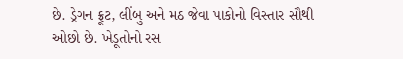છે. ડ્રેગન ફ્રૂટ, લીંબુ અને મઠ જેવા પાકોનો વિસ્તાર સૌથી ઓછો છે. ખેડૂતોનો રસ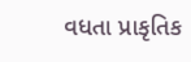વધતા પ્રાકૃતિક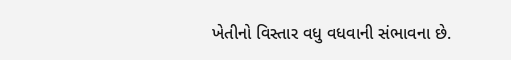ખેતીનો વિસ્તાર વધુ વધવાની સંભાવના છે.